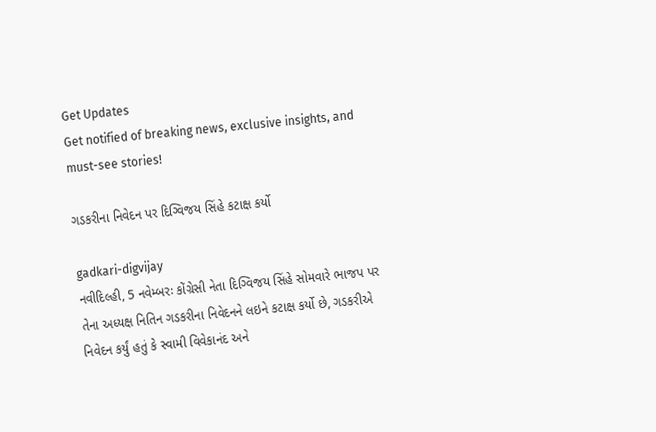Get Updates
Get notified of breaking news, exclusive insights, and must-see stories!

ગડકરીના નિવેદન પર દિગ્વિજય સિંહે કટાક્ષ કર્યો

gadkari-digvijay
નવીદિલ્હી, 5 નવેમ્બરઃ કોંગ્રેસી નેતા દિગ્વિજય સિંહે સોમવારે ભાજપ પર તેના અધ્યક્ષ નિતિન ગડકરીના નિવેદનને લઇને કટાક્ષ કર્યો છે, ગડકરીએ નિવેદન કર્યું હતું કે સ્વામી વિવેકાનંદ અને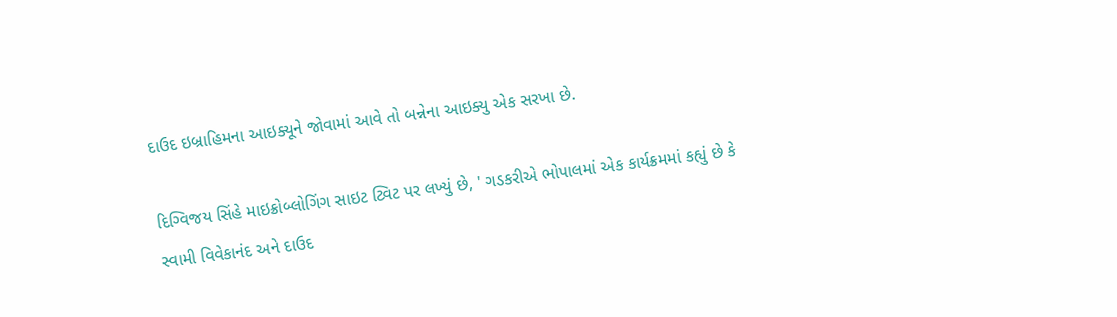દાઉદ ઇબ્રાહિમના આઇક્યૂને જોવામાં આવે તો બન્નેના આઇક્યુ એક સરખા છે.

દિગ્વિજય સિંહે માઇક્રોબ્લોગિંગ સાઇટ ટ્વિટ પર લખ્યું છે, ' ગડકરીએ ભોપાલમાં એક કાર્યક્રમમાં કહ્યું છે કે સ્વામી વિવેકાનંદ અને દાઉદ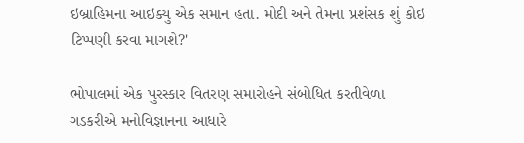ઇબ્રાહિમના આઇક્યુ એક સમાન હતા. મોદી અને તેમના પ્રશંસક શું કોઇ ટિપ્પણી કરવા માગશે?'

ભોપાલમાં એક પુરસ્કાર વિતરણ સમારોહને સંબોધિત કરતીવેળા ગડકરીએ મનોવિજ્ઞાનના આધારે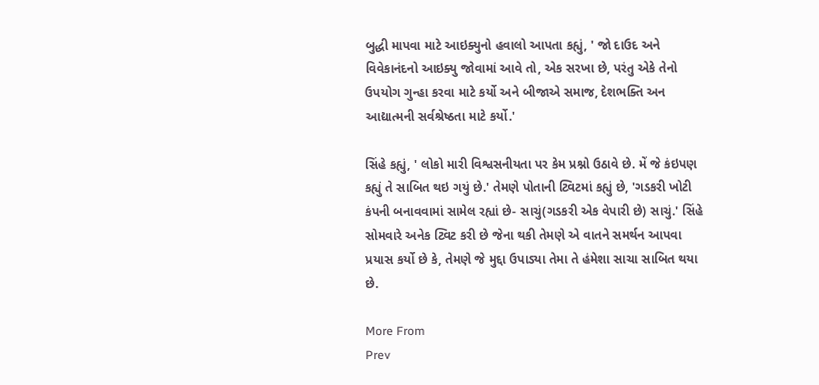બુદ્ધી માપવા માટે આઇક્યુનો હવાલો આપતા કહ્યું, ' જો દાઉદ અને વિવેકાનંદનો આઇક્યુ જોવામાં આવે તો, એક સરખા છે, પરંતુ એકે તેનો ઉપયોગ ગુન્હા કરવા માટે કર્યો અને બીજાએ સમાજ, દેશભક્તિ અન આદ્યાત્મની સર્વશ્રેષ્ઠતા માટે કર્યો.'

સિંહે કહ્યું, ' લોકો મારી વિશ્વસનીયતા પર કેમ પ્રશ્નો ઉઠાવે છે. મેં જે કંઇપણ કહ્યું તે સાબિત થઇ ગયું છે.' તેમણે પોતાની ટ્વિટમાં કહ્યું છે, 'ગડકરી ખોટી કંપની બનાવવામાં સામેલ રહ્યાં છે- સાચું(ગડકરી એક વેપારી છે) સાચું.' સિંહે સોમવારે અનેક ટ્વિટ કરી છે જેના થકી તેમણે એ વાતને સમર્થન આપવા પ્રયાસ કર્યો છે કે, તેમણે જે મુદ્દા ઉપાડ્યા તેમા તે હંમેશા સાચા સાબિત થયા છે.

More From
Prev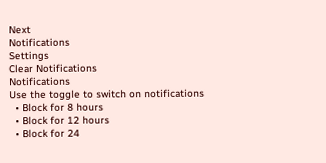Next
Notifications
Settings
Clear Notifications
Notifications
Use the toggle to switch on notifications
  • Block for 8 hours
  • Block for 12 hours
  • Block for 24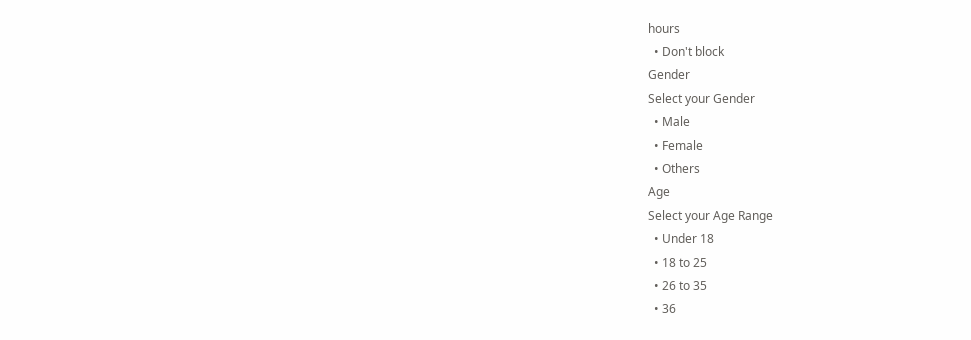hours
  • Don't block
Gender
Select your Gender
  • Male
  • Female
  • Others
Age
Select your Age Range
  • Under 18
  • 18 to 25
  • 26 to 35
  • 36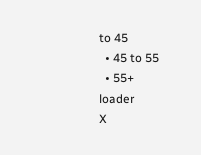to 45
  • 45 to 55
  • 55+
loader
X